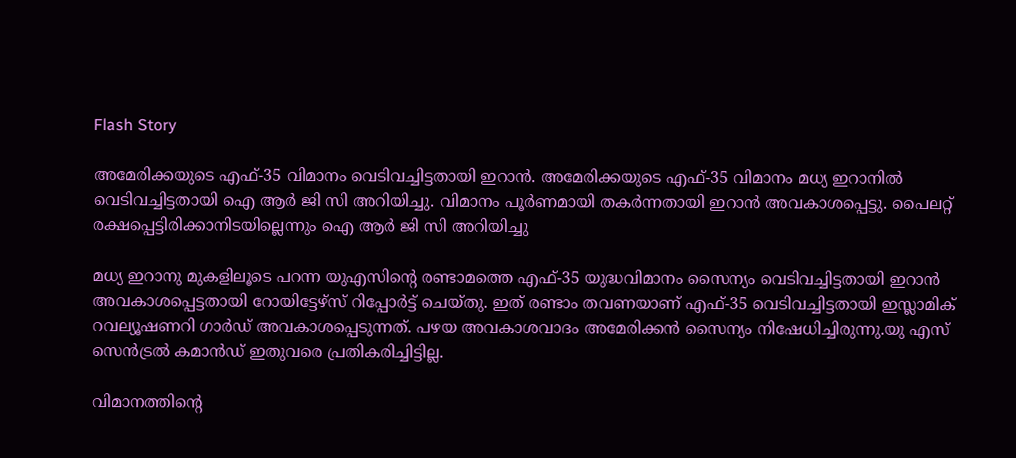Flash Story

അമേരിക്കയുടെ എഫ്-35 വിമാനം വെടിവച്ചിട്ടതായി ഇറാൻ. അമേരിക്കയുടെ എഫ്-35 വിമാനം മധ്യ ഇറാനിൽ വെടിവച്ചിട്ടതായി ഐ ആർ ജി സി അറിയിച്ചു. വിമാനം പൂർണമായി തകർന്നതായി ഇറാൻ അവകാശപ്പെട്ടു. പൈലറ്റ് രക്ഷപ്പെട്ടിരിക്കാനിടയില്ലെന്നും ഐ ആർ ജി സി അറിയിച്ചു

മധ്യ ഇറാനു മുകളിലൂടെ പറന്ന യുഎസിന്റെ രണ്ടാമത്തെ എഫ്-35 യുദ്ധവിമാനം സൈന്യം വെടിവച്ചിട്ടതായി ഇറാൻ അവകാശപ്പെട്ടതായി റോയിട്ടേഴ്‌സ് റിപ്പോർട്ട് ചെയ്തു. ഇത് രണ്ടാം തവണയാണ് എഫ്-35 വെടിവച്ചിട്ടതായി ഇസ്ലാമിക് റവല്യൂഷണറി ഗാർഡ് അവകാശപ്പെടുന്നത്. പഴയ അവകാശവാദം അമേരിക്കൻ സൈന്യം നിഷേധിച്ചിരുന്നു.യു എസ് സെൻട്രൽ കമാൻഡ് ഇതുവരെ പ്രതികരിച്ചിട്ടില്ല.

വിമാനത്തിന്റെ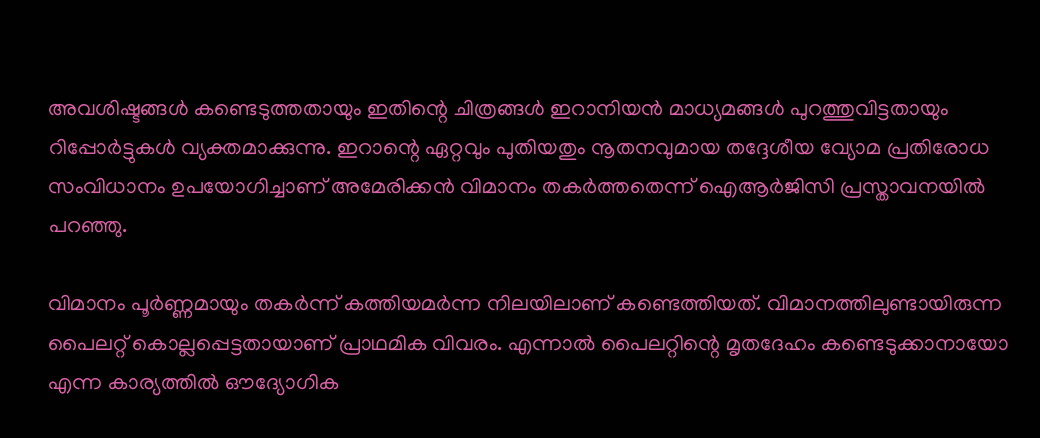അവശിഷ്ടങ്ങൾ കണ്ടെടുത്തതായും ഇതിന്റെ ചിത്രങ്ങൾ ഇറാനിയൻ മാധ്യമങ്ങൾ പുറത്തുവിട്ടതായും റിപ്പോർട്ടുകൾ വ്യക്തമാക്കുന്നു. ഇറാന്റെ ഏറ്റവും പുതിയതും നൂതനവുമായ തദ്ദേശീയ വ്യോമ പ്രതിരോധ സംവിധാനം ഉപയോഗിച്ചാണ് അമേരിക്കൻ വിമാനം തകർത്തതെന്ന് ഐആർജിസി പ്രസ്താവനയിൽ പറഞ്ഞു.

വിമാനം പൂർണ്ണമായും തകർന്ന് കത്തിയമർന്ന നിലയിലാണ് കണ്ടെത്തിയത്. വിമാനത്തിലുണ്ടായിരുന്ന പൈലറ്റ് കൊല്ലപ്പെട്ടതായാണ് പ്രാഥമിക വിവരം. എന്നാൽ പൈലറ്റിന്റെ മൃതദേഹം കണ്ടെടുക്കാനായോ എന്ന കാര്യത്തിൽ ഔദ്യോഗിക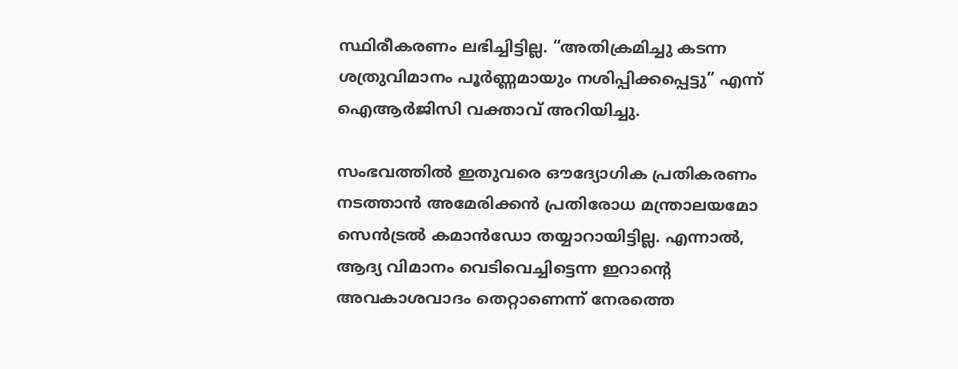സ്ഥിരീകരണം ലഭിച്ചിട്ടില്ല. “അതിക്രമിച്ചു കടന്ന ശത്രുവിമാനം പൂർണ്ണമായും നശിപ്പിക്കപ്പെട്ടു” എന്ന് ഐആർജിസി വക്താവ് അറിയിച്ചു.

സംഭവത്തിൽ ഇതുവരെ ഔദ്യോഗിക പ്രതികരണം നടത്താൻ അമേരിക്കൻ പ്രതിരോധ മന്ത്രാലയമോ സെൻട്രൽ കമാൻഡോ തയ്യാറായിട്ടില്ല. എന്നാൽ, ആദ്യ വിമാനം വെടിവെച്ചിട്ടെന്ന ഇറാന്റെ അവകാശവാദം തെറ്റാണെന്ന് നേരത്തെ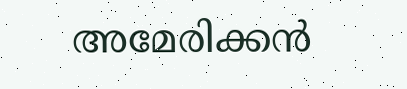അമേരിക്കൻ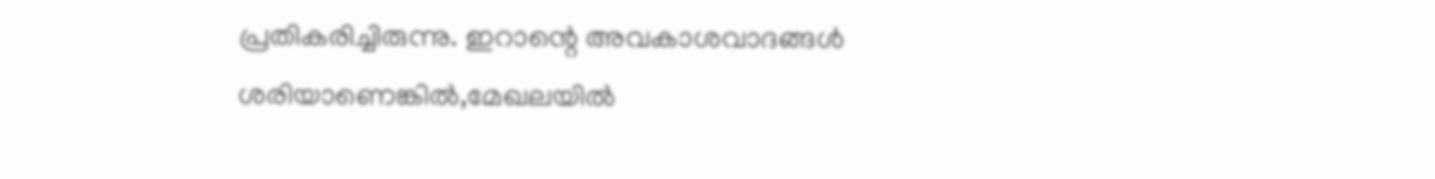പ്രതികരിച്ചിരുന്നു. ഇറാന്റെ അവകാശവാദങ്ങൾ ശരിയാണെങ്കിൽ,മേഖലയിൽ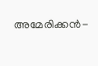അമേരിക്കൻ-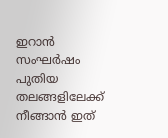ഇറാൻ സംഘർഷം പുതിയ തലങ്ങളിലേക്ക് നീങ്ങാൻ ഇത്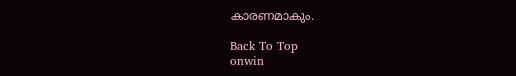കാരണമാകും.

Back To Top
onwin